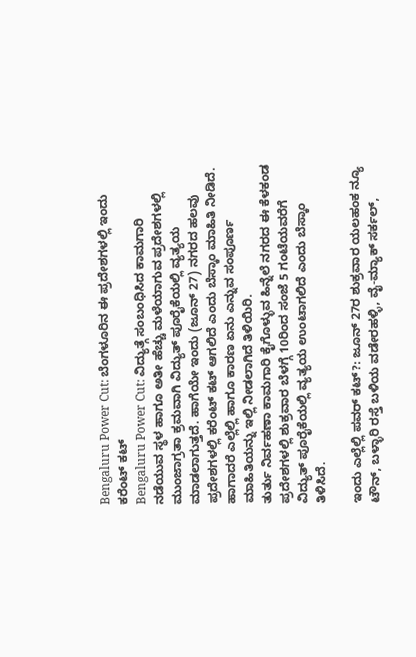Bengaluru Power Cut: ಬೆಂಗಳೂರಿನ ಈ ಪ್ರದೇಶಗಳಲ್ಲಿ ಇಂದು ಕರೆಂಟ್ ಕಟ್
Bengaluru Power Cut: ವಿದ್ಯುತ್ಗೆ ಸಂಬಂಧಿಸಿದ ಕಾಮಗಾರಿ ನಡೆಯುವ ಸ್ಥಳ ಹಾಗೂ ಅತೀ ಹೆಚ್ಚು ಮಳೆಯಾಗುವ ಪ್ರದೇಶಗಳಲ್ಲಿ ಮುಂಜಾಗ್ರತಾ ಕ್ರಮವಾಗಿ ವಿದ್ಯುತ್ ಪೂರೈಕೆಯಲ್ಲಿ ವ್ಯತ್ಯಯ ಮಾಡಲಾಗುತ್ತದೆ. ಹಾಗೆಯೇ ಇಂದು (ಜೂನ್ 27) ನಗರದ ಹಲವು ಪ್ರದೇಶಗಳಲ್ಲಿ ಕರೆಂಟ್ ಕಟ್ ಆಗಲಿದೆ ಎಂದು ಬೆಸ್ಕಾಂ ಮಾಹಿತಿ ನೀಡಿದೆ. ಹಾಗಾದರೆ ಎಲ್ಲೆಲ್ಲಿ ಹಾಗೂ ಕಾರಣ ಏನು ಎನ್ನುವ ಸಂಪೂರ್ಣ ಮಾಹಿತಿಯನ್ನು ಇಲ್ಲಿ ನೀಡಲಾಗಿದೆ ತಿಳಿಯಿರಿ.
ತುರ್ತು ನಿರ್ವಹಣಾ ಕಾಮಗಾರಿ ಕೈಗೊಳ್ಳುವ ಹಿನ್ನೆಲೆ ನಗರದ ಈ ಕೆಳಕಂಡ ಪ್ರದೇಶಗಳಲ್ಲಿ ಶುಕ್ರವಾರ ಬೆಳಗ್ಗೆ 10ರಿಂದ ಸಂಜೆ 5 ಗಂಟೆಯವರೆಗೆ ವಿದ್ಯುತ್ ಪೂರೈಕೆಯಲ್ಲಿ ವ್ಯತ್ಯಯ ಉಂಟಾಗಲಿದೆ ಎಂದು ಬೆಸ್ಕಾಂ ತಿಳಿಸಿದೆ.

ಇಂದು ಎಲ್ಲೆಲ್ಲಿ ಪವರ್ ಕಟ್?: ಜೂನ್ 27ರ ಶುಕ್ರವಾರ ಯಲಹಂಕ ನ್ಯೂ ಟೌನ್, ಬಳ್ಳಾರಿ ರಸ್ತೆ ಬಳಿಯ ವಡೇರಹಳ್ಳಿ, ವೈ-ಮ್ಯಾಕ್ ಸರ್ಕಲ್,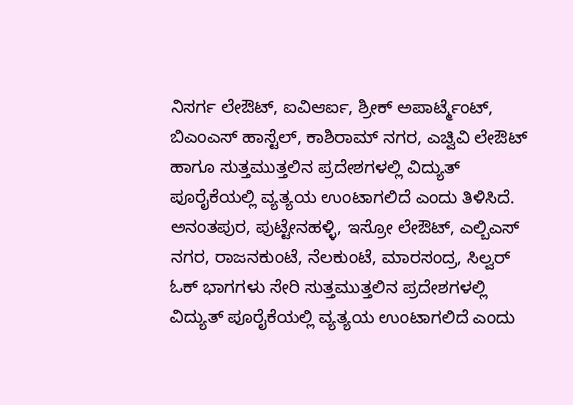ನಿಸರ್ಗ ಲೇಔಟ್, ಐವಿಆರ್ಐ, ಶ್ರೀಕ್ ಅಪಾರ್ಟ್ಮೆಂಟ್, ಬಿಎಂಎಸ್ ಹಾಸ್ಟೆಲ್, ಕಾಶಿರಾಮ್ ನಗರ, ಎಚ್ವಿವಿ ಲೇಔಟ್ ಹಾಗೂ ಸುತ್ತಮುತ್ತಲಿನ ಪ್ರದೇಶಗಳಲ್ಲಿ ವಿದ್ಯುತ್ ಪೂರೈಕೆಯಲ್ಲಿ ವ್ಯತ್ಯಯ ಉಂಟಾಗಲಿದೆ ಎಂದು ತಿಳಿಸಿದೆ.
ಅನಂತಪುರ, ಪುಟ್ಟೇನಹಳ್ಳಿ, ಇಸ್ರೋ ಲೇಔಟ್, ಎಲ್ಬಿಎಸ್ ನಗರ, ರಾಜನಕುಂಟೆ, ನೆಲಕುಂಟೆ, ಮಾರಸಂದ್ರ, ಸಿಲ್ವರ್ ಓಕ್ ಭಾಗಗಳು ಸೇರಿ ಸುತ್ತಮುತ್ತಲಿನ ಪ್ರದೇಶಗಳಲ್ಲಿ ವಿದ್ಯುತ್ ಪೂರೈಕೆಯಲ್ಲಿ ವ್ಯತ್ಯಯ ಉಂಟಾಗಲಿದೆ ಎಂದು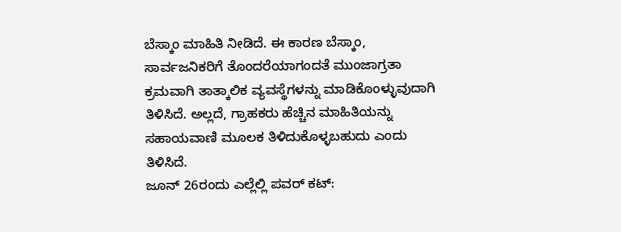ಬೆಸ್ಕಾಂ ಮಾಹಿತಿ ನೀಡಿದೆ. ಈ ಕಾರಣ ಬೆಸ್ಕಾಂ, ಸಾರ್ವಜನಿಕರಿಗೆ ತೊಂದರೆಯಾಗಂದತೆ ಮುಂಜಾಗ್ರತಾ ಕ್ರಮವಾಗಿ ತಾತ್ಕಾಲಿಕ ವ್ಯವಸ್ಥೆಗಳನ್ನು ಮಾಡಿಕೊಂಳ್ಳುವುದಾಗಿ ತಿಳಿಸಿದೆ. ಅಲ್ಲದೆ, ಗ್ರಾಹಕರು ಹೆಚ್ಚಿನ ಮಾಹಿತಿಯನ್ನು ಸಹಾಯವಾಣಿ ಮೂಲಕ ತಿಳಿದುಕೊಳ್ಳಬಹುದು ಎಂದು ತಿಳಿಸಿದೆ.
ಜೂನ್ 26ರಂದು ಎಲ್ಲೆಲ್ಲಿ ಪವರ್ ಕಟ್: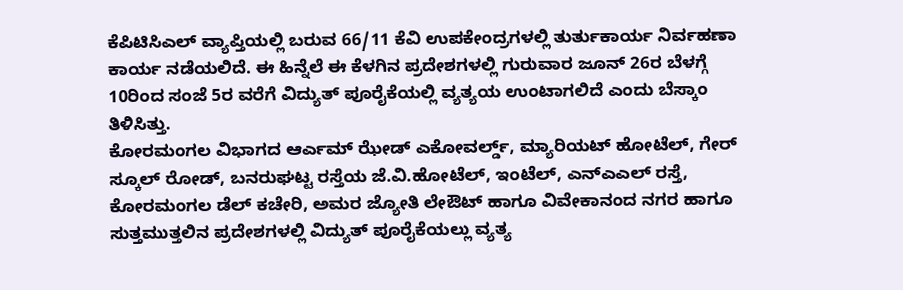ಕೆಪಿಟಿಸಿಎಲ್ ವ್ಯಾಪ್ತಿಯಲ್ಲಿ ಬರುವ 66/11 ಕೆವಿ ಉಪಕೇಂದ್ರಗಳಲ್ಲಿ ತುರ್ತುಕಾರ್ಯ ನಿರ್ವಹಣಾ ಕಾರ್ಯ ನಡೆಯಲಿದೆ. ಈ ಹಿನ್ನೆಲೆ ಈ ಕೆಳಗಿನ ಪ್ರದೇಶಗಳಲ್ಲಿ ಗುರುವಾರ ಜೂನ್ 26ರ ಬೆಳಗ್ಗೆ 10ರಿಂದ ಸಂಜೆ 5ರ ವರೆಗೆ ವಿದ್ಯುತ್ ಪೂರೈಕೆಯಲ್ಲಿ ವ್ಯತ್ಯಯ ಉಂಟಾಗಲಿದೆ ಎಂದು ಬೆಸ್ಕಾಂ ತಿಳಿಸಿತ್ತು.
ಕೋರಮಂಗಲ ವಿಭಾಗದ ಆರ್ಎಮ್ ಝೇಡ್ ಎಕೋವರ್ಲ್ಡ್, ಮ್ಯಾರಿಯಟ್ ಹೋಟೆಲ್, ಗೇರ್ ಸ್ಕೂಲ್ ರೋಡ್, ಬನರುಘಟ್ಟ ರಸ್ತೆಯ ಜೆ.ವಿ.ಹೋಟೆಲ್, ಇಂಟೆಲ್, ಎನ್ಎಎಲ್ ರಸ್ತೆ, ಕೋರಮಂಗಲ ಡೆಲ್ ಕಚೇರಿ, ಅಮರ ಜ್ಯೋತಿ ಲೇಔಟ್ ಹಾಗೂ ವಿವೇಕಾನಂದ ನಗರ ಹಾಗೂ ಸುತ್ತಮುತ್ತಲಿನ ಪ್ರದೇಶಗಳಲ್ಲಿ ವಿದ್ಯುತ್ ಪೂರೈಕೆಯಲ್ಲು ವ್ಯತ್ಯ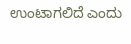ಉಂಟಾಗಲಿದೆ ಎಂದು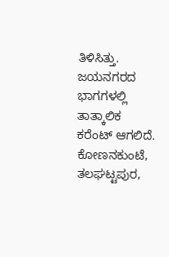ತಿಳಿಸಿತ್ತು.
ಜಯನಗರದ ಭಾಗಗಳಲ್ಲಿ ತಾತ್ಕಾಲಿಕ ಕರೆಂಟ್ ಆಗಲಿದೆ. ಕೋಣನಕುಂಟೆ, ತಲಘಟ್ಟಪುರ,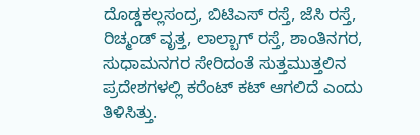ದೊಡ್ಡಕಲ್ಲಸಂದ್ರ, ಬಿಟಿಎಸ್ ರಸ್ತೆ, ಜೆಸಿ ರಸ್ತೆ, ರಿಚ್ಮಂಡ್ ವೃತ್ತ, ಲಾಲ್ಬಾಗ್ ರಸ್ತೆ, ಶಾಂತಿನಗರ, ಸುಧಾಮನಗರ ಸೇರಿದಂತೆ ಸುತ್ತಮುತ್ತಲಿನ ಪ್ರದೇಶಗಳಲ್ಲಿ ಕರೆಂಟ್ ಕಟ್ ಆಗಲಿದೆ ಎಂದು ತಿಳಿಸಿತ್ತು.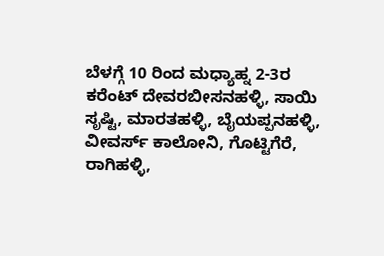ಬೆಳಗ್ಗೆ 10 ರಿಂದ ಮಧ್ಯಾಹ್ನ 2-3ರ ಕರೆಂಟ್ ದೇವರಬೀಸನಹಳ್ಳಿ, ಸಾಯಿ ಸೃಷ್ಟಿ, ಮಾರತಹಳ್ಳಿ, ಬೈಯಪ್ಪನಹಳ್ಳಿ, ವೀವರ್ಸ್ ಕಾಲೋನಿ, ಗೊಟ್ಟಿಗೆರೆ, ರಾಗಿಹಳ್ಳಿ,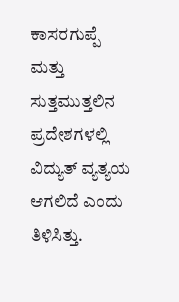ಕಾಸರಗುಪ್ಪೆ ಮತ್ತು ಸುತ್ತಮುತ್ತಲಿನ ಪ್ರದೇಶಗಳಲ್ಲಿ ವಿದ್ಯುತ್ ವ್ಯತ್ಯಯ ಆಗಲಿದೆ ಎಂದು ತಿಳಿಸಿತ್ತು.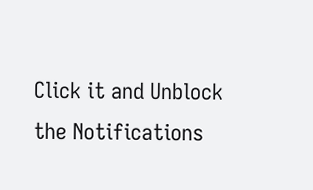Click it and Unblock the Notifications